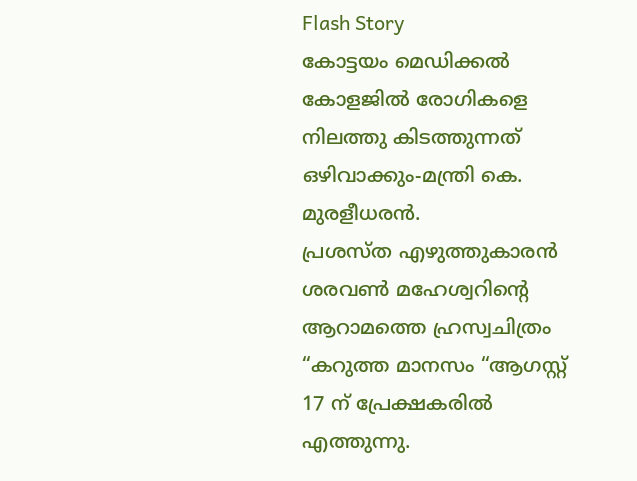Flash Story
കോട്ടയം മെഡിക്കല്‍ കോളജിൽ രോഗികളെ നിലത്തു കിടത്തുന്നത് ഒഴിവാക്കും-മന്ത്രി കെ. മുരളീധരന്‍.
പ്രശസ്ത എഴുത്തുകാരൻ ശരവൺ മഹേശ്വറിന്റെ ആറാമത്തെ ഹ്രസ്വചിത്രം “കറുത്ത മാനസം “ആഗസ്റ്റ് 17 ന് പ്രേക്ഷകരിൽ എത്തുന്നു.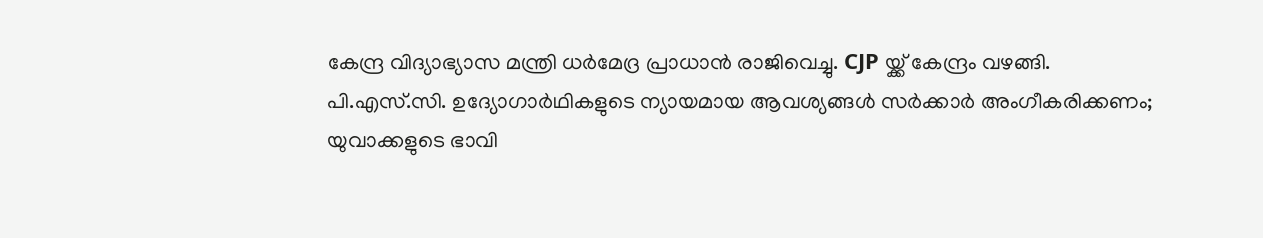കേന്ദ്ര വിദ്യാഭ്യാസ മന്ത്രി ധർമേദ്ര പ്രാധാൻ രാജിവെച്ചു. CJP യ്ക്ക് കേന്ദ്രം വഴങ്ങി.
പി.എസ്.സി. ഉദ്യോഗാർഥികളുടെ ന്യായമായ ആവശ്യങ്ങൾ സർക്കാർ അംഗീകരിക്കണം; യുവാക്കളുടെ ഭാവി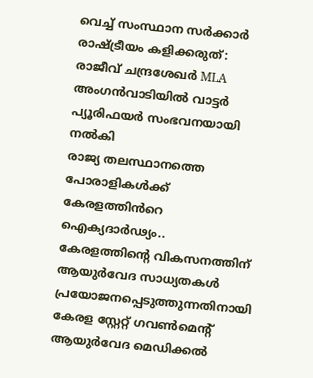വെച്ച് സംസ്ഥാന സർക്കാർ രാഷ്ട്രീയം കളിക്കരുത്: രാജീവ് ചന്ദ്രശേഖർ MLA
അംഗൻവാടിയിൽ വാട്ടർ പ്യൂരിഫയർ സംഭവനയായി നൽകി
രാജ്യ തലസ്ഥാനത്തെ പോരാളികൾക്ക് കേരളത്തിൻറെ ഐക്യദാർഢ്യം..
കേരളത്തിൻ്റെ വികസനത്തിന് ആയുർവേദ സാധ്യതകൾ പ്രയോജനപ്പെടുത്തുന്നതിനായി കേരള സ്റ്റേറ്റ് ഗവൺമെൻ്റ് ആയുർവേദ മെഡിക്കൽ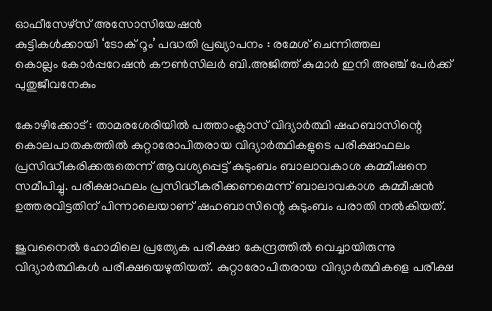ഓഫീസേഴ്സ് അസോസിയേഷൻ
കുട്ടികൾക്കായി ‘ടോക് റൂം’ പദ്ധതി പ്രഖ്യാപനം : രമേശ് ചെന്നിത്തല
കൊല്ലം കോർപ്പറേഷൻ കൗൺസിലർ ബി.അജിത്ത് കുമാർ ഇനി അഞ്ച് പേർക്ക് പുതുജീവനേകും

കോഴിക്കോട് : താമരശേരിയിൽ പത്താംക്ലാസ് വിദ്യാർത്ഥി ഷഹബാസിന്റെ കൊലപാതകത്തിൽ കുറ്റാരോപിതരായ വിദ്യാർത്ഥികളുടെ പരീക്ഷാഫലം പ്രസിദ്ധീകരിക്കരുതെന്ന് ആവശ്യപ്പെട്ട് കുടുംബം ബാലാവകാശ കമ്മീഷനെ സമീപിച്ചു. പരീക്ഷാഫലം പ്രസിദ്ധീകരിക്കണമെന്ന് ബാലാവകാശ കമ്മീഷൻ ഉത്തരവിട്ടതിന് പിന്നാലെയാണ് ഷഹബാസിന്റെ കുടുംബം പരാതി നൽകിയത്.

ജുവനൈൽ ഹോമിലെ പ്രത്യേക പരീക്ഷാ കേന്ദ്രത്തിൽ വെച്ചായിരുന്നു വിദ്യാർത്ഥികൾ പരീക്ഷയെഴുതിയത്. കുറ്റാരോപിതരായ വിദ്യാർത്ഥികളെ പരീക്ഷ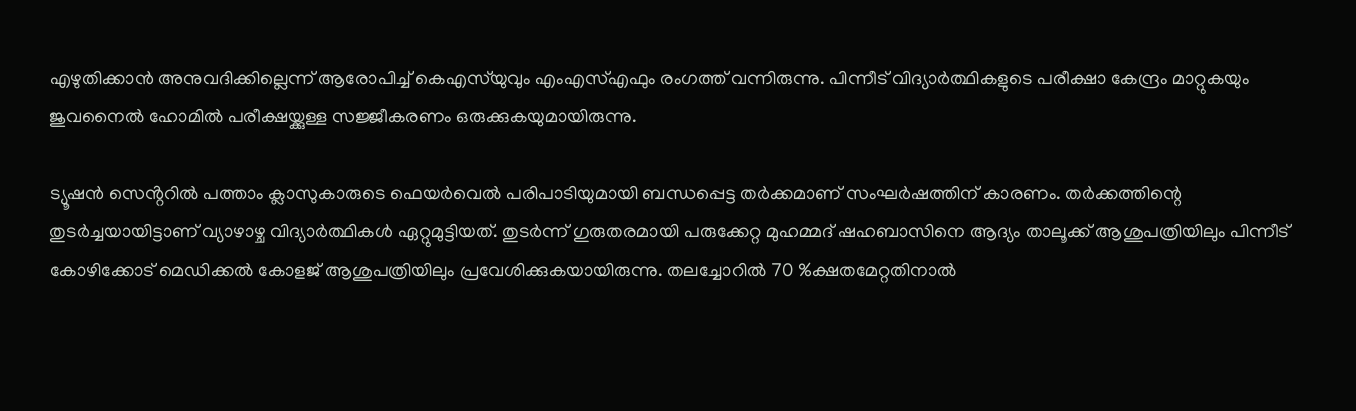എഴുതിക്കാൻ അനുവദിക്കില്ലെന്ന് ആരോപിച്ച് കെഎസ്‌യുവും എംഎസ്എഫും രംഗത്ത് വന്നിരുന്നു. പിന്നീട് വിദ്യാർത്ഥികളുടെ പരീക്ഷാ കേന്ദ്രം മാറ്റുകയും ജുവനൈൽ ഹോമിൽ പരീക്ഷയ്ക്കുള്ള സജ്ജീകരണം ഒരുക്കുകയുമായിരുന്നു.

ട്യൂഷൻ സെൻ്ററിൽ പത്താം ക്ലാസുകാരുടെ ഫെയർവെൽ പരിപാടിയുമായി ബന്ധപ്പെട്ട തര്‍ക്കമാണ് സംഘര്‍ഷത്തിന് കാരണം. തർക്കത്തിന്റെ തുടർച്ചയായിട്ടാണ് വ്യാഴാഴ്ച വിദ്യാർത്ഥികൾ ഏറ്റുമുട്ടിയത്. തുടർന്ന് ഗുരുതരമായി പരുക്കേറ്റ മുഹമ്മദ് ഷഹബാസിനെ ആദ്യം താലൂക്ക് ആശുപത്രിയിലും പിന്നീട് കോഴിക്കോട് മെഡിക്കൽ കോളജ് ആശുപത്രിയിലും പ്രവേശിക്കുകയായിരുന്നു. തലച്ചോറിൽ 70 %ക്ഷതമേറ്റതിനാൽ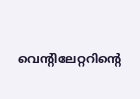വെന്റിലേറ്ററിന്റെ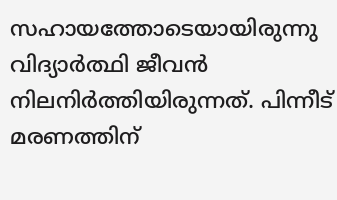സഹായത്തോടെയായിരുന്നു വിദ്യാർത്ഥി ജീവൻ നിലനിർത്തിയിരുന്നത്. പിന്നീട് മരണത്തിന്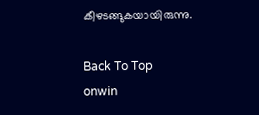കീഴടങ്ങുകയായിരുന്നു.

Back To Top
onwin